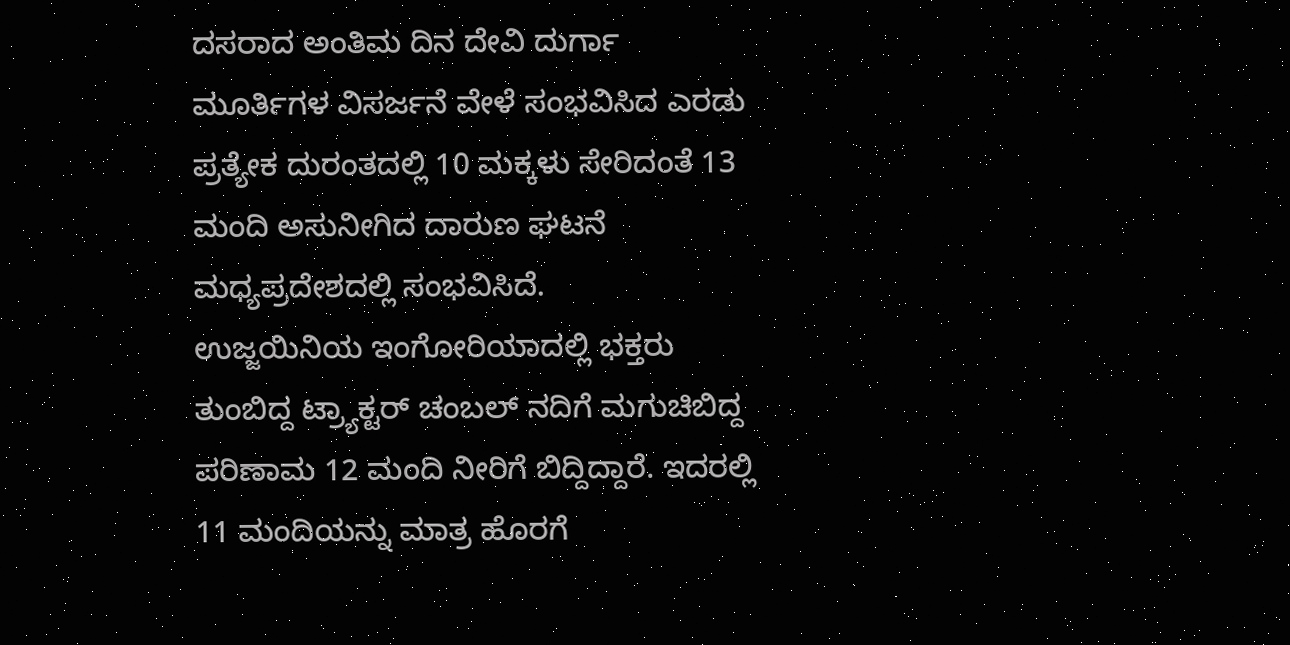ದಸರಾದ ಅಂತಿಮ ದಿನ ದೇವಿ ದುರ್ಗಾ ಮೂರ್ತಿಗಳ ವಿಸರ್ಜನೆ ವೇಳೆ ಸಂಭವಿಸಿದ ಎರಡು ಪ್ರತ್ಯೇಕ ದುರಂತದಲ್ಲಿ 10 ಮಕ್ಕಳು ಸೇರಿದಂತೆ 13 ಮಂದಿ ಅಸುನೀಗಿದ ದಾರುಣ ಘಟನೆ ಮಧ್ಯಪ್ರದೇಶದಲ್ಲಿ ಸಂಭವಿಸಿದೆ.
ಉಜ್ಜಯಿನಿಯ ಇಂಗೋರಿಯಾದಲ್ಲಿ ಭಕ್ತರು ತುಂಬಿದ್ದ ಟ್ರ್ಯಾಕ್ಟರ್ ಚಂಬಲ್ ನದಿಗೆ ಮಗುಚಿಬಿದ್ದ ಪರಿಣಾಮ 12 ಮಂದಿ ನೀರಿಗೆ ಬಿದ್ದಿದ್ದಾರೆ. ಇದರಲ್ಲಿ 11 ಮಂದಿಯನ್ನು ಮಾತ್ರ ಹೊರಗೆ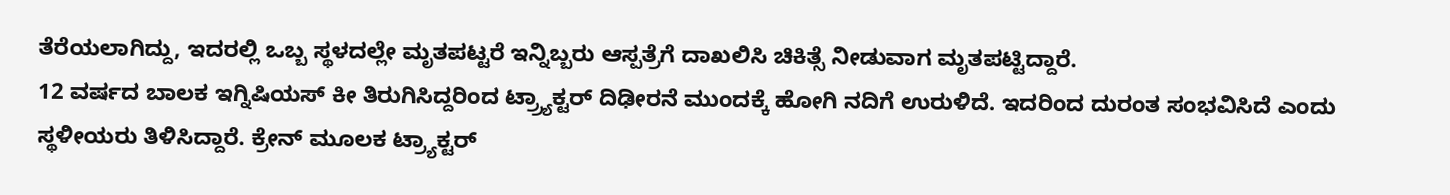ತೆರೆಯಲಾಗಿದ್ದು, ಇದರಲ್ಲಿ ಒಬ್ಬ ಸ್ಥಳದಲ್ಲೇ ಮೃತಪಟ್ಟರೆ ಇನ್ನಿಬ್ಬರು ಆಸ್ಪತ್ರೆಗೆ ದಾಖಲಿಸಿ ಚಿಕಿತ್ಸೆ ನೀಡುವಾಗ ಮೃತಪಟ್ಟಿದ್ದಾರೆ.
12 ವರ್ಷದ ಬಾಲಕ ಇಗ್ನಿಷಿಯಸ್ ಕೀ ತಿರುಗಿಸಿದ್ದರಿಂದ ಟ್ರ್ರ್ಯಾಕ್ಟರ್ ದಿಢೀರನೆ ಮುಂದಕ್ಕೆ ಹೋಗಿ ನದಿಗೆ ಉರುಳಿದೆ. ಇದರಿಂದ ದುರಂತ ಸಂಭವಿಸಿದೆ ಎಂದು ಸ್ಥಳೀಯರು ತಿಳಿಸಿದ್ದಾರೆ. ಕ್ರೇನ್ ಮೂಲಕ ಟ್ರ್ಯಾಕ್ಟರ್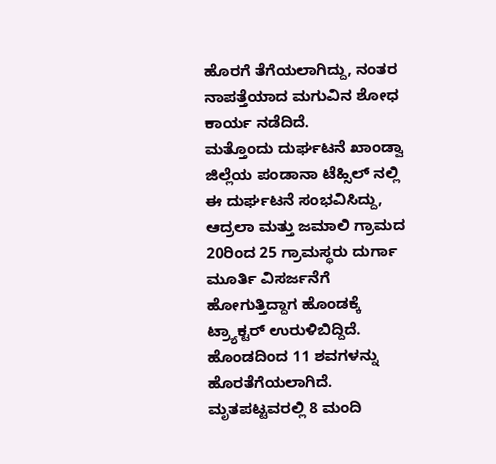ಹೊರಗೆ ತೆಗೆಯಲಾಗಿದ್ದು, ನಂತರ ನಾಪತ್ತೆಯಾದ ಮಗುವಿನ ಶೋಧ ಕಾರ್ಯ ನಡೆದಿದೆ.
ಮತ್ತೊಂದು ದುರ್ಘಟನೆ ಖಾಂಡ್ವಾ ಜಿಲ್ಲೆಯ ಪಂಡಾನಾ ಟೆಹ್ಸಿಲ್ ನಲ್ಲಿ ಈ ದುರ್ಘಟನೆ ಸಂಭವಿಸಿದ್ದು, ಆದ್ರಲಾ ಮತ್ತು ಜಮಾಲಿ ಗ್ರಾಮದ 20ರಿಂದ 25 ಗ್ರಾಮಸ್ಥರು ದುರ್ಗಾ ಮೂರ್ತಿ ವಿಸರ್ಜನೆಗೆ ಹೋಗುತ್ತಿದ್ದಾಗ ಹೊಂಡಕ್ಕೆ ಟ್ರ್ಯಾಕ್ಟರ್ ಉರುಳಿಬಿದ್ದಿದೆ. ಹೊಂಡದಿಂದ 11 ಶವಗಳನ್ನು ಹೊರತೆಗೆಯಲಾಗಿದೆ. ಮೃತಪಟ್ಟವರಲ್ಲಿ 8 ಮಂದಿ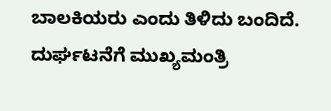ಬಾಲಕಿಯರು ಎಂದು ತಿಳಿದು ಬಂದಿದೆ.
ದುರ್ಘಟನೆಗೆ ಮುಖ್ಯಮಂತ್ರಿ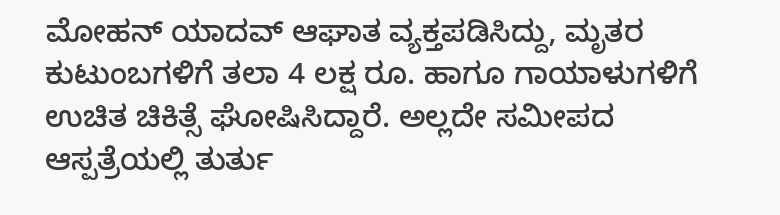ಮೋಹನ್ ಯಾದವ್ ಆಘಾತ ವ್ಯಕ್ತಪಡಿಸಿದ್ದು, ಮೃತರ ಕುಟುಂಬಗಳಿಗೆ ತಲಾ 4 ಲಕ್ಷ ರೂ. ಹಾಗೂ ಗಾಯಾಳುಗಳಿಗೆ ಉಚಿತ ಚಿಕಿತ್ಸೆ ಘೋಷಿಸಿದ್ದಾರೆ. ಅಲ್ಲದೇ ಸಮೀಪದ ಆಸ್ಪತ್ರೆಯಲ್ಲಿ ತುರ್ತು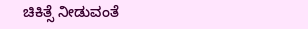ಚಿಕಿತ್ಸೆ ನೀಡುವಂತೆ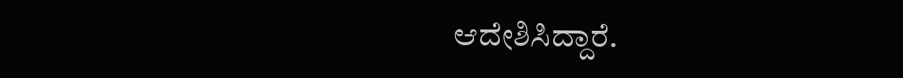ಆದೇಶಿಸಿದ್ದಾರೆ.